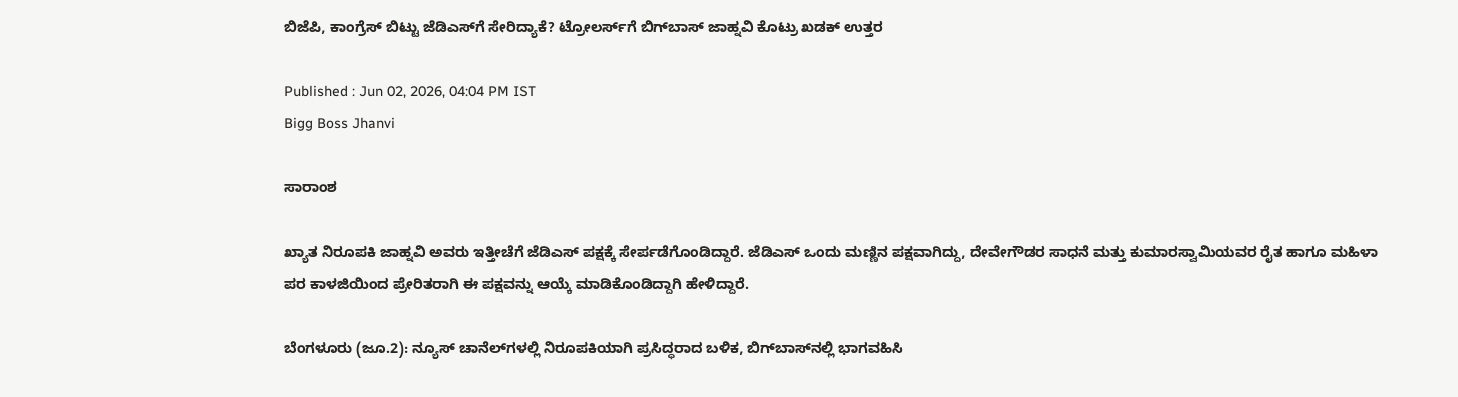ಬಿಜೆಪಿ, ಕಾಂಗ್ರೆಸ್‌ ಬಿಟ್ಟು ಜೆಡಿಎಸ್‌ಗೆ ಸೇರಿದ್ಯಾಕೆ? ಟ್ರೋಲರ್ಸ್‌ಗೆ ಬಿಗ್‌ಬಾಸ್‌ ಜಾಹ್ನವಿ ಕೊಟ್ರು ಖಡಕ್‌ ಉತ್ತರ

Published : Jun 02, 2026, 04:04 PM IST
Bigg Boss Jhanvi

ಸಾರಾಂಶ

ಖ್ಯಾತ ನಿರೂಪಕಿ ಜಾಹ್ನವಿ ಅವರು ಇತ್ತೀಚೆಗೆ ಜೆಡಿಎಸ್‌ ಪಕ್ಷಕ್ಕೆ ಸೇರ್ಪಡೆಗೊಂಡಿದ್ದಾರೆ. ಜೆಡಿಎಸ್ ಒಂದು ಮಣ್ಣಿನ ಪಕ್ಷವಾಗಿದ್ದು, ದೇವೇಗೌಡರ ಸಾಧನೆ ಮತ್ತು ಕುಮಾರಸ್ವಾಮಿಯವರ ರೈತ ಹಾಗೂ ಮಹಿಳಾ ಪರ ಕಾಳಜಿಯಿಂದ ಪ್ರೇರಿತರಾಗಿ ಈ ಪಕ್ಷವನ್ನು ಆಯ್ಕೆ ಮಾಡಿಕೊಂಡಿದ್ದಾಗಿ ಹೇಳಿದ್ದಾರೆ.

ಬೆಂಗಳೂರು (ಜೂ.2): ನ್ಯೂಸ್‌ ಚಾನೆಲ್‌ಗಳಲ್ಲಿ ನಿರೂಪಕಿಯಾಗಿ ಪ್ರಸಿದ್ಧರಾದ ಬಳಿಕ, ಬಿಗ್‌ಬಾಸ್‌ನಲ್ಲಿ ಭಾಗವಹಿಸಿ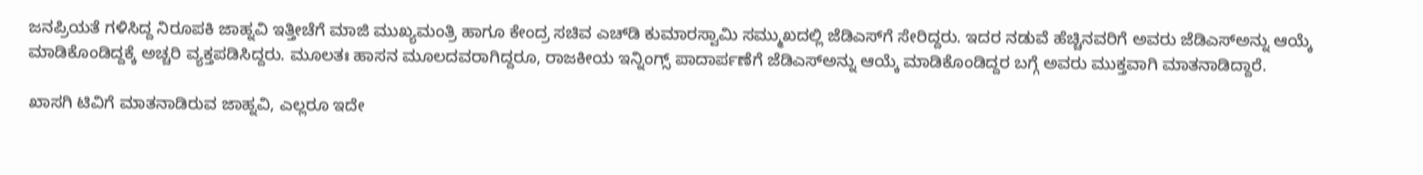ಜನಪ್ರಿಯತೆ ಗಳಿಸಿದ್ದ ನಿರೂಪಕಿ ಜಾಹ್ನವಿ ಇತ್ತೀಚೆಗೆ ಮಾಜಿ ಮುಖ್ಯಮಂತ್ರಿ ಹಾಗೂ ಕೇಂದ್ರ ಸಚಿವ ಎಚ್‌ಡಿ ಕುಮಾರಸ್ವಾಮಿ ಸಮ್ಮುಖದಲ್ಲಿ ಜೆಡಿಎಸ್‌ಗೆ ಸೇರಿದ್ದರು. ಇದರ ನಡುವೆ ಹೆಚ್ಚಿನವರಿಗೆ ಅವರು ಜೆಡಿಎಸ್‌ಅನ್ನು ಆಯ್ಕೆ ಮಾಡಿಕೊಂಡಿದ್ದಕ್ಕೆ ಅಚ್ಚರಿ ವ್ಯಕ್ತಪಡಿಸಿದ್ದರು. ಮೂಲತಃ ಹಾಸನ ಮೂಲದವರಾಗಿದ್ದರೂ, ರಾಜಕೀಯ ಇನ್ನಿಂಗ್ಸ್‌ ಪಾದಾರ್ಪಣೆಗೆ ಜೆಡಿಎಸ್‌ಅನ್ನು ಆಯ್ಕೆ ಮಾಡಿಕೊಂಡಿದ್ದರ ಬಗ್ಗೆ ಅವರು ಮುಕ್ತವಾಗಿ ಮಾತನಾಡಿದ್ದಾರೆ.

ಖಾಸಗಿ ಟಿವಿಗೆ ಮಾತನಾಡಿರುವ ಜಾಹ್ನವಿ, ಎಲ್ಲರೂ ಇದೇ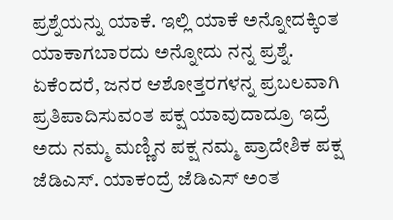ಪ್ರಶ್ನೆಯನ್ನು ಯಾಕೆ. ಇಲ್ಲಿ ಯಾಕೆ ಅನ್ನೋದಕ್ಕಿಂತ ಯಾಕಾಗಬಾರದು ಅನ್ನೋದು ನನ್ನ ಪ್ರಶ್ನೆ. ಏಕೆಂದರೆ, ಜನರ ಆಶೋತ್ತರಗಳನ್ನ ಪ್ರಬಲವಾಗಿ ಪ್ರತಿಪಾದಿಸುವಂತ ಪಕ್ಷ ಯಾವುದಾದ್ರೂ ಇದ್ರೆ ಅದು ನಮ್ಮ ಮಣ್ಣಿನ ಪಕ್ಷ ನಮ್ಮ ಪ್ರಾದೇಶಿಕ ಪಕ್ಷ ಜೆಡಿಎಸ್. ಯಾಕಂದ್ರೆ ಜೆಡಿಎಸ್ ಅಂತ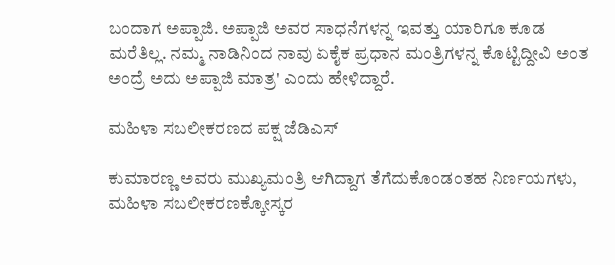ಬಂದಾಗ ಅಪ್ಪಾಜಿ. ಅಪ್ಪಾಜಿ ಅವರ ಸಾಧನೆಗಳನ್ನ ಇವತ್ತು ಯಾರಿಗೂ ಕೂಡ ಮರೆತಿಲ್ಲ. ನಮ್ಮ ನಾಡಿನಿಂದ ನಾವು ಏಕೈಕ ಪ್ರಧಾನ ಮಂತ್ರಿಗಳನ್ನ ಕೊಟ್ಟಿದ್ದೀವಿ ಅಂತ ಅಂದ್ರೆ ಅದು ಅಪ್ಪಾಜಿ ಮಾತ್ರ' ಎಂದು ಹೇಳಿದ್ದಾರೆ.

ಮಹಿಳಾ ಸಬಲೀಕರಣದ ಪಕ್ಷ ಜೆಡಿಎಸ್‌

ಕುಮಾರಣ್ಣ ಅವರು ಮುಖ್ಯಮಂತ್ರಿ ಆಗಿದ್ದಾಗ ತೆಗೆದುಕೊಂಡಂತಹ ನಿರ್ಣಯಗಳು, ಮಹಿಳಾ ಸಬಲೀಕರಣಕ್ಕೋಸ್ಕರ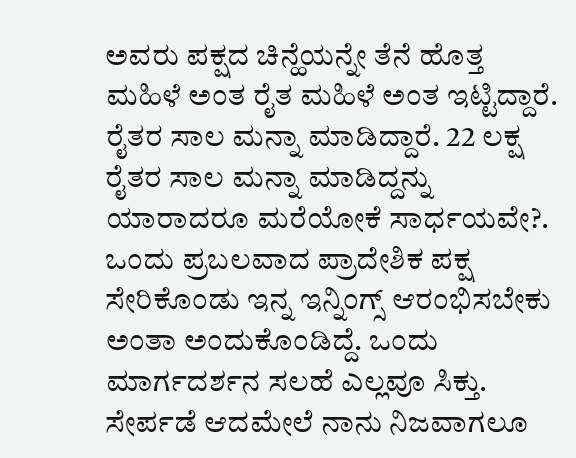ಅವರು ಪಕ್ಷದ ಚಿನ್ಹೆಯನ್ನೇ ತೆನೆ ಹೊತ್ತ ಮಹಿಳೆ ಅಂತ ರೈತ ಮಹಿಳೆ ಅಂತ ಇಟ್ಟಿದ್ದಾರೆ. ರೈತರ ಸಾಲ ಮನ್ನಾ ಮಾಡಿದ್ದಾರೆ. 22 ಲಕ್ಷ ರೈತರ ಸಾಲ ಮನ್ನಾ ಮಾಡಿದ್ದನ್ನು ಯಾರಾದರೂ ಮರೆಯೋಕೆ ಸಾರ್ಧಯವೇ?. ಒಂದು ಪ್ರಬಲವಾದ ಪ್ರಾದೇಶಿಕ ಪಕ್ಷ ಸೇರಿಕೊಂಡು ಇನ್ನ ಇನ್ನಿಂಗ್ಸ್‌ ಆರಂಭಿಸಬೇಕು ಅಂತಾ ಅಂದುಕೊಂಡಿದ್ದೆ. ಒಂದು ಮಾರ್ಗದರ್ಶನ ಸಲಹೆ ಎಲ್ಲವೂ ಸಿಕ್ತು. ಸೇರ್ಪಡೆ ಆದಮೇಲೆ ನಾನು ನಿಜವಾಗಲೂ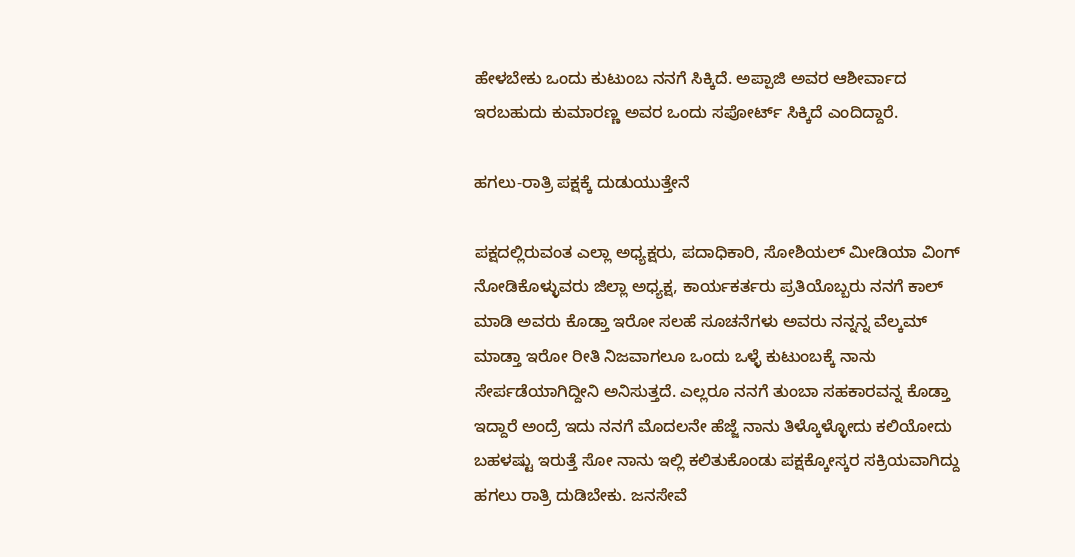ಹೇಳಬೇಕು ಒಂದು ಕುಟುಂಬ ನನಗೆ ಸಿಕ್ಕಿದೆ. ಅಪ್ಪಾಜಿ ಅವರ ಆಶೀರ್ವಾದ ಇರಬಹುದು ಕುಮಾರಣ್ಣ ಅವರ ಒಂದು ಸಪೋರ್ಟ್‌ ಸಿಕ್ಕಿದೆ ಎಂದಿದ್ದಾರೆ.

ಹಗಲು-ರಾತ್ರಿ ಪಕ್ಷಕ್ಕೆ ದುಡುಯುತ್ತೇನೆ

ಪಕ್ಷದಲ್ಲಿರುವಂತ ಎಲ್ಲಾ ಅಧ್ಯಕ್ಷರು, ಪದಾಧಿಕಾರಿ, ಸೋಶಿಯಲ್ ಮೀಡಿಯಾ ವಿಂಗ್‌ ನೋಡಿಕೊಳ್ಳುವರು ಜಿಲ್ಲಾ ಅಧ್ಯಕ್ಷ, ಕಾರ್ಯಕರ್ತರು ಪ್ರತಿಯೊಬ್ಬರು ನನಗೆ ಕಾಲ್ ಮಾಡಿ ಅವರು ಕೊಡ್ತಾ ಇರೋ ಸಲಹೆ ಸೂಚನೆಗಳು ಅವರು ನನ್ನನ್ನ ವೆಲ್ಕಮ್ ಮಾಡ್ತಾ ಇರೋ ರೀತಿ ನಿಜವಾಗಲೂ ಒಂದು ಒಳ್ಳೆ ಕುಟುಂಬಕ್ಕೆ ನಾನು ಸೇರ್ಪಡೆಯಾಗಿದ್ದೀನಿ ಅನಿಸುತ್ತದೆ. ಎಲ್ಲರೂ ನನಗೆ ತುಂಬಾ ಸಹಕಾರವನ್ನ ಕೊಡ್ತಾ ಇದ್ದಾರೆ ಅಂದ್ರೆ ಇದು ನನಗೆ ಮೊದಲನೇ ಹೆಜ್ಜೆ ನಾನು ತಿಳ್ಕೊಳ್ಳೋದು ಕಲಿಯೋದು ಬಹಳಷ್ಟು ಇರುತ್ತೆ ಸೋ ನಾನು ಇಲ್ಲಿ ಕಲಿತುಕೊಂಡು ಪಕ್ಷಕ್ಕೋಸ್ಕರ ಸಕ್ರಿಯವಾಗಿದ್ದು ಹಗಲು ರಾತ್ರಿ ದುಡಿಬೇಕು. ಜನಸೇವೆ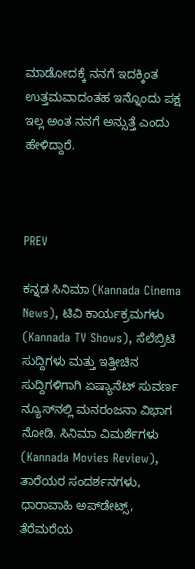ಮಾಡೋದಕ್ಕೆ ನನಗೆ ಇದಕ್ಕಿಂತ ಉತ್ತಮವಾದಂತಹ ಇನ್ನೊಂದು ಪಕ್ಷ ಇಲ್ಲ ಅಂತ ನನಗೆ ಅನ್ಸುತ್ತೆ ಎಂದು ಹೇಳಿದ್ದಾರೆ.



PREV

ಕನ್ನಡ ಸಿನಿಮಾ (Kannada Cinema News), ಟಿವಿ ಕಾರ್ಯಕ್ರಮಗಳು (Kannada TV Shows), ಸೆಲೆಬ್ರಿಟಿ ಸುದ್ದಿಗಳು ಮತ್ತು ಇತ್ತೀಚಿನ ಸುದ್ದಿಗಳಿಗಾಗಿ ಏಷ್ಯಾನೆಟ್ ಸುವರ್ಣ ನ್ಯೂಸ್‌ನಲ್ಲಿ ಮನರಂಜನಾ ವಿಭಾಗ ನೋಡಿ. ಸಿನಿಮಾ ವಿಮರ್ಶೆಗಳು (Kannada Movies Review), ತಾರೆಯರ ಸಂದರ್ಶನಗಳು, ಧಾರಾವಾಹಿ ಅಪ್‌ಡೇಟ್ಸ್‌, ತೆರೆಮರೆಯ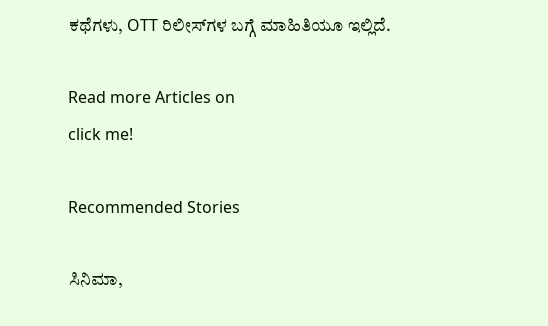ಕಥೆಗಳು, OTT ರಿಲೀಸ್‌ಗಳ ಬಗ್ಗೆ ಮಾಹಿತಿಯೂ ಇಲ್ಲಿದೆ.

Read more Articles on
click me!

Recommended Stories

ಸಿನಿಮಾ,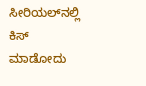ಸೀರಿಯಲ್‌ನಲ್ಲಿ ಕಿಸ್‌ ಮಾಡೋದು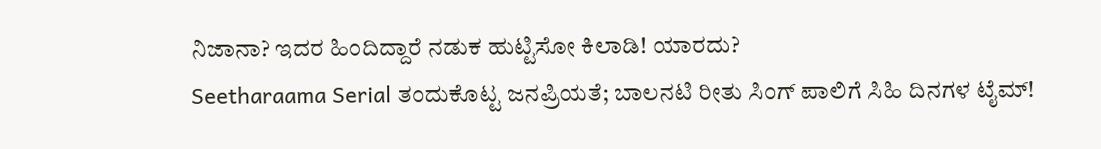ನಿಜಾನಾ? ಇದರ ಹಿಂದಿದ್ದಾರೆ ನಡುಕ ಹುಟ್ಟಿಸೋ ಕಿಲಾಡಿ! ಯಾರದು?
Seetharaama Serial ತಂದುಕೊಟ್ಟ ಜನಪ್ರಿಯತೆ; ಬಾಲನಟಿ ರೀತು ಸಿಂಗ್‌ ಪಾಲಿಗೆ ಸಿಹಿ ದಿನಗಳ ಟೈಮ್!